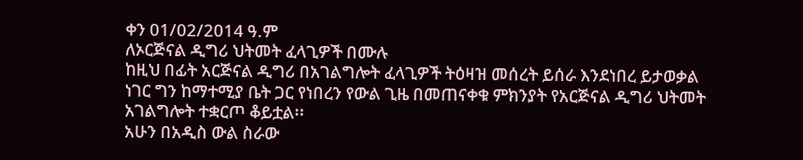ቀን 01/02/2014 ዓ.ም
ለኦርጅናል ዲግሪ ህትመት ፈላጊዎች በሙሉ
ከዚህ በፊት አርጅናል ዲግሪ በአገልግሎት ፈላጊዎች ትዕዛዝ መሰረት ይሰራ እንደነበረ ይታወቃል ነገር ግን ከማተሚያ ቤት ጋር የነበረን የውል ጊዜ በመጠናቀቁ ምክንያት የአርጅናል ዲግሪ ህትመት አገልግሎት ተቋርጦ ቆይቷል፡፡
አሁን በአዲስ ውል ስራው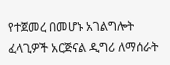የተጀመረ በመሆኑ አገልግሎት ፈላጊዎች አርጅናል ዲግሪ ለማሰራት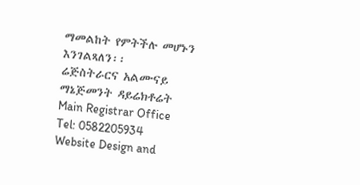ማመልከት የምትችሉ መሆኑን እንገልጻለን፡፡
ሬጅስትራርና አልሙናይ ማኔጅመንት ዳይሬክቶሬት
Main Registrar Office
Tel: 0582205934
Website Design and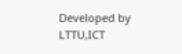Developed by LTTU,ICT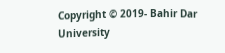Copyright © 2019- Bahir Dar University